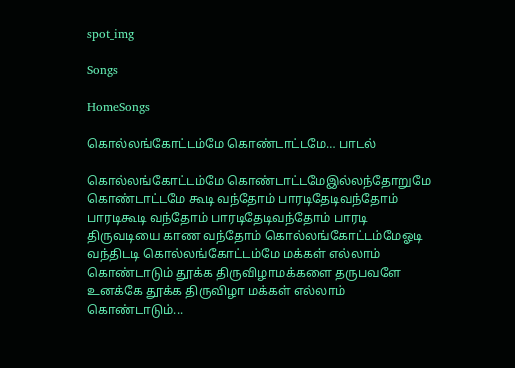spot_img

Songs

HomeSongs

கொல்லங்கோட்டம்மே கொண்டாட்டமே… பாடல்

கொல்லங்கோட்டம்மே கொண்டாட்டமேஇல்லந்தோறுமே கொண்டாட்டமே கூடி வந்தோம் பாரடிதேடிவந்தோம் பாரடிகூடி வந்தோம் பாரடிதேடிவந்தோம் பாரடி திருவடியை காண வந்தோம் கொல்லங்கோட்டம்மேஓடி வந்திடடி கொல்லங்கோட்டம்மே மக்கள் எல்லாம் கொண்டாடும் தூக்க திருவிழாமக்களை தருபவளே உனக்கே தூக்க திருவிழா மக்கள் எல்லாம் கொண்டாடும்...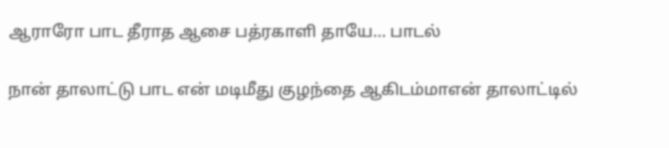ஆராரோ பாட தீராத ஆசை பத்ரகாளி தாயே… பாடல்

நான் தாலாட்டு பாட என் மடிமீது குழந்தை ஆகிடம்மாஎன் தாலாட்டில்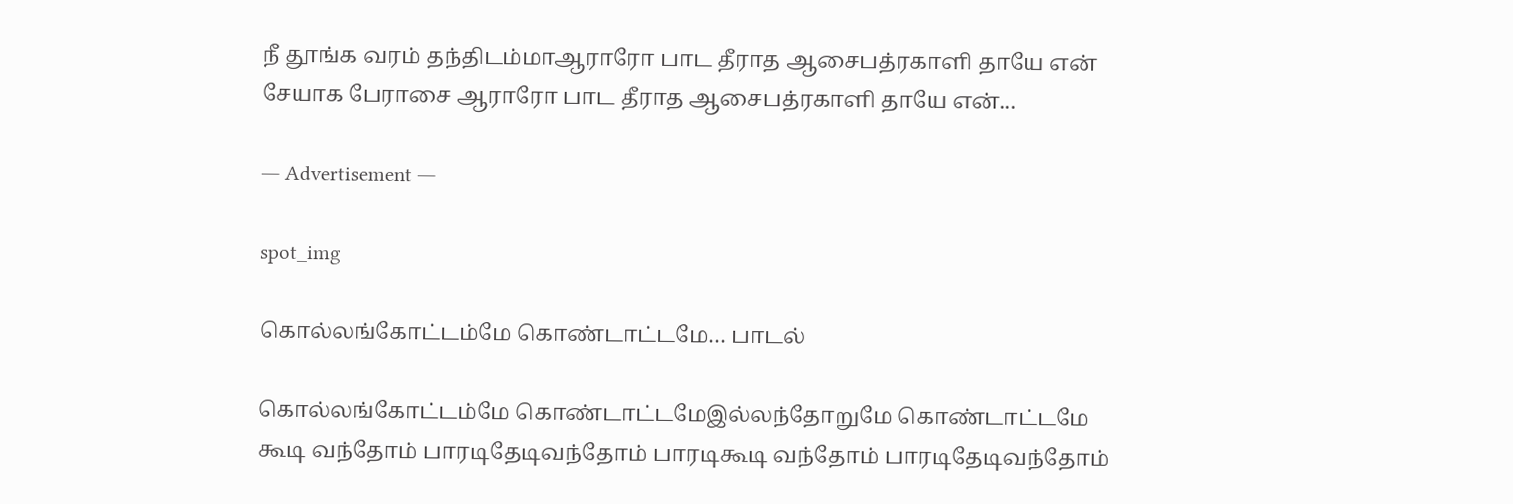நீ தூங்க வரம் தந்திடம்மாஆராரோ பாட தீராத ஆசைபத்ரகாளி தாயே என் சேயாக பேராசை ஆராரோ பாட தீராத ஆசைபத்ரகாளி தாயே என்...

― Advertisement ―

spot_img

கொல்லங்கோட்டம்மே கொண்டாட்டமே… பாடல்

கொல்லங்கோட்டம்மே கொண்டாட்டமேஇல்லந்தோறுமே கொண்டாட்டமே கூடி வந்தோம் பாரடிதேடிவந்தோம் பாரடிகூடி வந்தோம் பாரடிதேடிவந்தோம்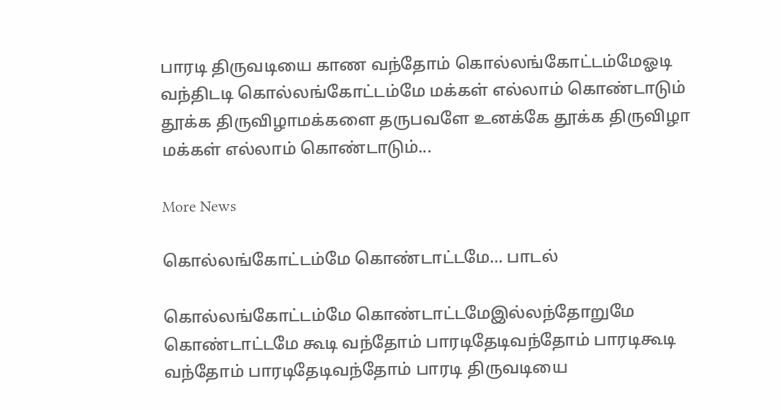பாரடி திருவடியை காண வந்தோம் கொல்லங்கோட்டம்மேஓடி வந்திடடி கொல்லங்கோட்டம்மே மக்கள் எல்லாம் கொண்டாடும் தூக்க திருவிழாமக்களை தருபவளே உனக்கே தூக்க திருவிழா மக்கள் எல்லாம் கொண்டாடும்...

More News

கொல்லங்கோட்டம்மே கொண்டாட்டமே… பாடல்

கொல்லங்கோட்டம்மே கொண்டாட்டமேஇல்லந்தோறுமே கொண்டாட்டமே கூடி வந்தோம் பாரடிதேடிவந்தோம் பாரடிகூடி வந்தோம் பாரடிதேடிவந்தோம் பாரடி திருவடியை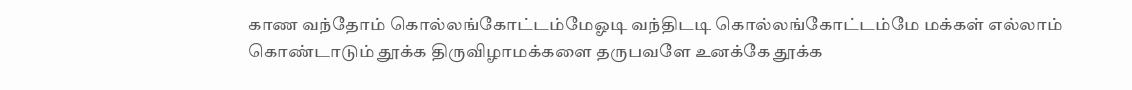காண வந்தோம் கொல்லங்கோட்டம்மேஓடி வந்திடடி கொல்லங்கோட்டம்மே மக்கள் எல்லாம் கொண்டாடும் தூக்க திருவிழாமக்களை தருபவளே உனக்கே தூக்க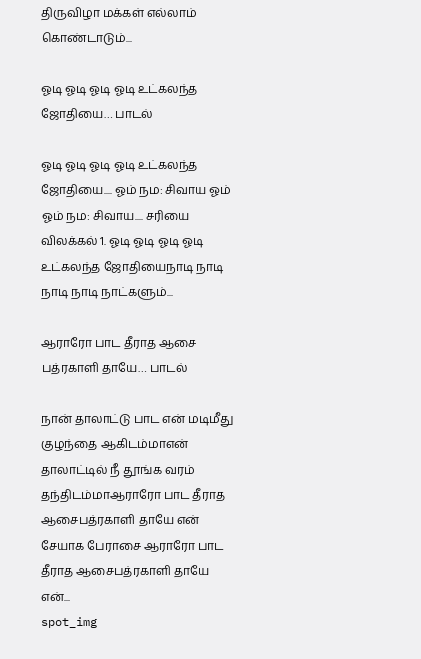திருவிழா மக்கள் எல்லாம் கொண்டாடும்...

ஓடி ஓடி ஓடி ஓடி உட்கலந்த ஜோதியை… பாடல்

ஓடி ஓடி ஓடி ஓடி உட்கலந்த ஜோதியை.... ஓம் நம: சிவாய ஓம் ஓம் நம: சிவாய.... சரியை விலக்கல் 1. ஓடி ஓடி ஓடி ஓடி உட்கலந்த ஜோதியைநாடி நாடி நாடி நாடி நாட்களும்...

ஆராரோ பாட தீராத ஆசை பத்ரகாளி தாயே… பாடல்

நான் தாலாட்டு பாட என் மடிமீது குழந்தை ஆகிடம்மாஎன் தாலாட்டில் நீ தூங்க வரம் தந்திடம்மாஆராரோ பாட தீராத ஆசைபத்ரகாளி தாயே என் சேயாக பேராசை ஆராரோ பாட தீராத ஆசைபத்ரகாளி தாயே என்...
spot_img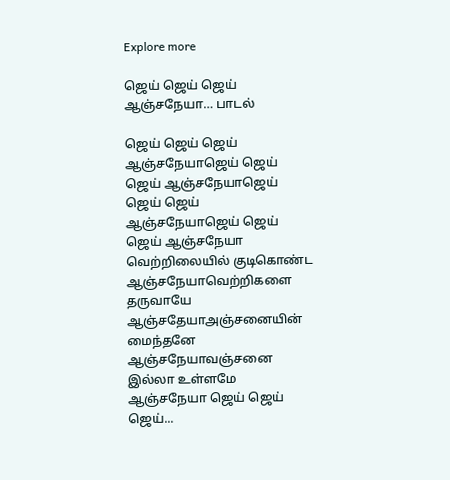Explore more

ஜெய் ஜெய் ஜெய் ஆஞ்சநேயா… பாடல்

ஜெய் ஜெய் ஜெய் ஆஞ்சநேயாஜெய் ஜெய் ஜெய் ஆஞ்சநேயாஜெய் ஜெய் ஜெய் ஆஞ்சநேயாஜெய் ஜெய் ஜெய் ஆஞ்சநேயா வெற்றிலையில் குடிகொண்ட ஆஞ்சநேயாவெற்றிகளை தருவாயே ஆஞ்சதேயாஅஞ்சனையின் மைந்தனே ஆஞ்சநேயாவஞ்சனை இல்லா உள்ளமே ஆஞ்சநேயா ஜெய் ஜெய் ஜெய்...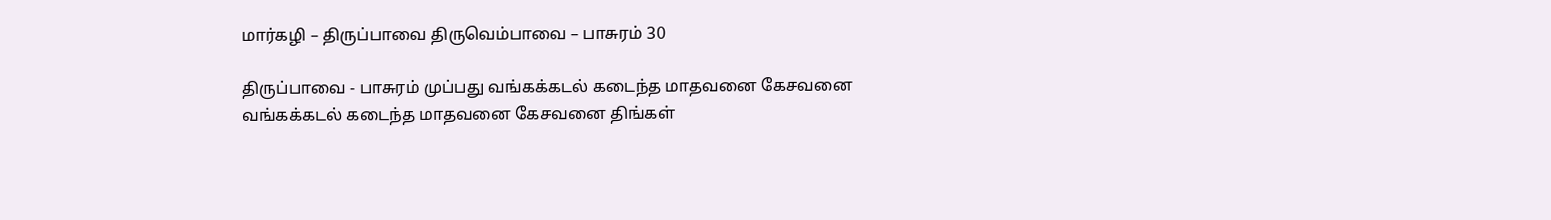மார்கழி – திருப்பாவை திருவெம்பாவை – பாசுரம் 30

திருப்பாவை - பாசுரம் முப்பது வங்கக்கடல் கடைந்த மாதவனை கேசவனை வங்கக்கடல் கடைந்த மாதவனை கேசவனை திங்கள்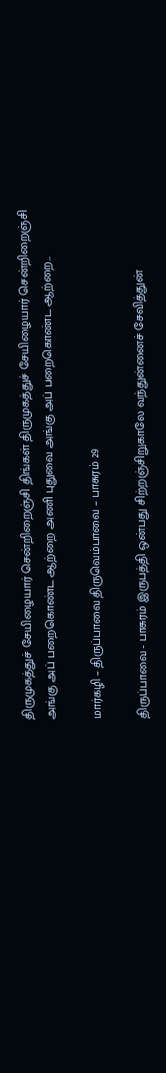திருமுகத்துச் சேயிழையார் சென்றிறைஞ்சி திங்கள் திருமுகத்துச் சேயிழையார் சென்றிறைஞ்சி அங்கு அப் பறைகொண்ட ஆற்றை அணி புதுவை அங்கு அப் பறைகொண்ட ஆற்றை...

மார்கழி – திருப்பாவை திருவெம்பாவை – பாசுரம் 29

திருப்பாவை - பாசுரம் இருபத்தி ஒன்பது சிற்றஞ்சிறுகாலே வந்துன்னைச் சேவித்துன்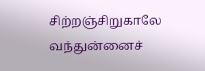சிற்றஞ்சிறுகாலே வந்துன்னைச்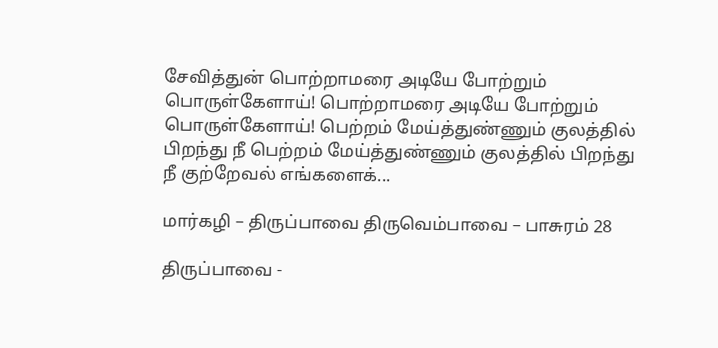சேவித்துன் பொற்றாமரை அடியே போற்றும் பொருள்கேளாய்! பொற்றாமரை அடியே போற்றும் பொருள்கேளாய்! பெற்றம் மேய்த்துண்ணும் குலத்தில் பிறந்து நீ பெற்றம் மேய்த்துண்ணும் குலத்தில் பிறந்து நீ குற்றேவல் எங்களைக்...

மார்கழி – திருப்பாவை திருவெம்பாவை – பாசுரம் 28

திருப்பாவை -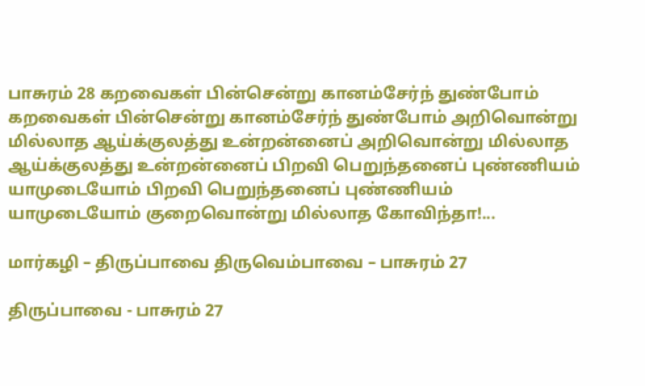பாசுரம் 28 கறவைகள் பின்சென்று கானம்சேர்ந் துண்போம் கறவைகள் பின்சென்று கானம்சேர்ந் துண்போம் அறிவொன்று மில்லாத ஆய்க்குலத்து உன்றன்னைப் அறிவொன்று மில்லாத ஆய்க்குலத்து உன்றன்னைப் பிறவி பெறுந்தனைப் புண்ணியம் யாமுடையோம் பிறவி பெறுந்தனைப் புண்ணியம் யாமுடையோம் குறைவொன்று மில்லாத கோவிந்தா!...

மார்கழி – திருப்பாவை திருவெம்பாவை – பாசுரம் 27

திருப்பாவை - பாசுரம் 27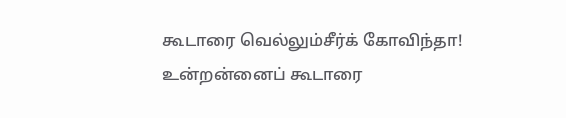கூடாரை வெல்லும்சீர்க் கோவிந்தா! உன்றன்னைப் கூடாரை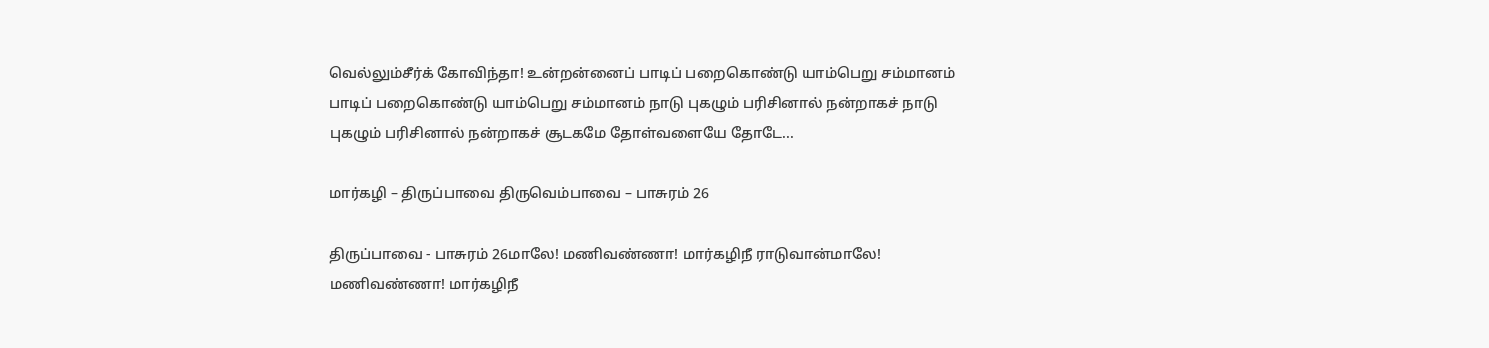வெல்லும்சீர்க் கோவிந்தா! உன்றன்னைப் பாடிப் பறைகொண்டு யாம்பெறு சம்மானம் பாடிப் பறைகொண்டு யாம்பெறு சம்மானம் நாடு புகழும் பரிசினால் நன்றாகச் நாடு புகழும் பரிசினால் நன்றாகச் சூடகமே தோள்வளையே தோடே...

மார்கழி – திருப்பாவை திருவெம்பாவை – பாசுரம் 26

திருப்பாவை - பாசுரம் 26மாலே! மணிவண்ணா! மார்கழிநீ ராடுவான்மாலே! மணிவண்ணா! மார்கழிநீ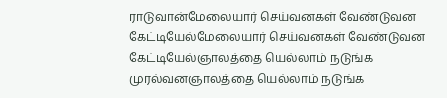ராடுவான்மேலையார் செய்வனகள் வேண்டுவன கேட்டியேல்மேலையார் செய்வனகள் வேண்டுவன கேட்டியேல்ஞாலத்தை யெல்லாம் நடுங்க முரல்வனஞாலத்தை யெல்லாம் நடுங்க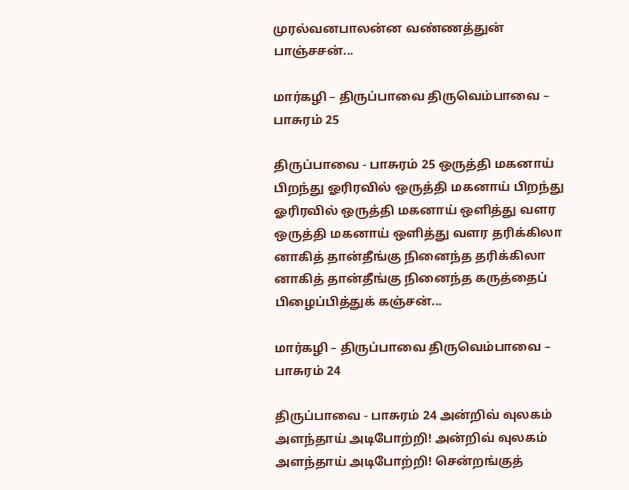முரல்வனபாலன்ன வண்ணத்துன் பாஞ்சசன்...

மார்கழி – திருப்பாவை திருவெம்பாவை – பாசுரம் 25

திருப்பாவை - பாசுரம் 25 ஒருத்தி மகனாய் பிறந்து ஓரிரவில் ஒருத்தி மகனாய் பிறந்து ஓரிரவில் ஒருத்தி மகனாய் ஒளித்து வளர ஒருத்தி மகனாய் ஒளித்து வளர தரிக்கிலா னாகித் தான்தீங்கு நினைந்த தரிக்கிலா னாகித் தான்தீங்கு நினைந்த கருத்தைப் பிழைப்பித்துக் கஞ்சன்...

மார்கழி – திருப்பாவை திருவெம்பாவை – பாசுரம் 24

திருப்பாவை - பாசுரம் 24 அன்றிவ் வுலகம் அளந்தாய் அடிபோற்றி! அன்றிவ் வுலகம் அளந்தாய் அடிபோற்றி! சென்றங்குத்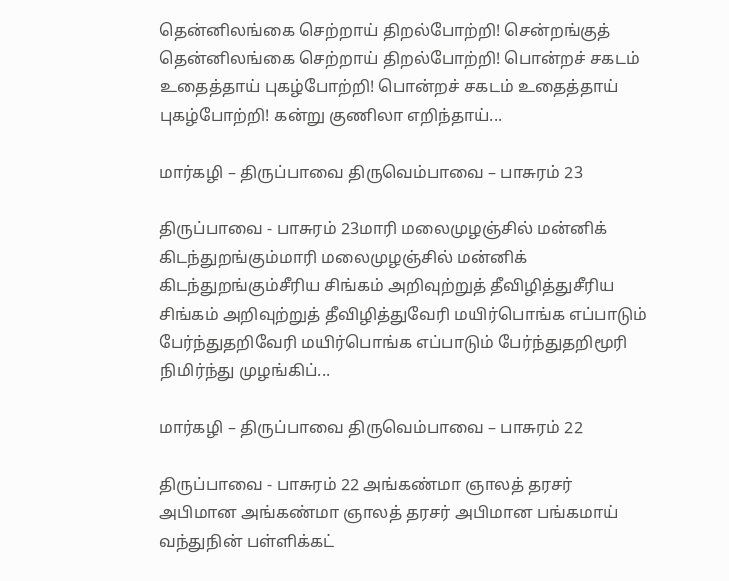தென்னிலங்கை செற்றாய் திறல்போற்றி! சென்றங்குத் தென்னிலங்கை செற்றாய் திறல்போற்றி! பொன்றச் சகடம் உதைத்தாய் புகழ்போற்றி! பொன்றச் சகடம் உதைத்தாய் புகழ்போற்றி! கன்று குணிலா எறிந்தாய்...

மார்கழி – திருப்பாவை திருவெம்பாவை – பாசுரம் 23

திருப்பாவை - பாசுரம் 23மாரி மலைமுழஞ்சில் மன்னிக் கிடந்துறங்கும்மாரி மலைமுழஞ்சில் மன்னிக் கிடந்துறங்கும்சீரிய சிங்கம் அறிவுற்றுத் தீவிழித்துசீரிய சிங்கம் அறிவுற்றுத் தீவிழித்துவேரி மயிர்பொங்க எப்பாடும் பேர்ந்துதறிவேரி மயிர்பொங்க எப்பாடும் பேர்ந்துதறிமூரி நிமிர்ந்து முழங்கிப்...

மார்கழி – திருப்பாவை திருவெம்பாவை – பாசுரம் 22

திருப்பாவை - பாசுரம் 22 அங்கண்மா ஞாலத் தரசர் அபிமான அங்கண்மா ஞாலத் தரசர் அபிமான பங்கமாய் வந்துநின் பள்ளிக்கட்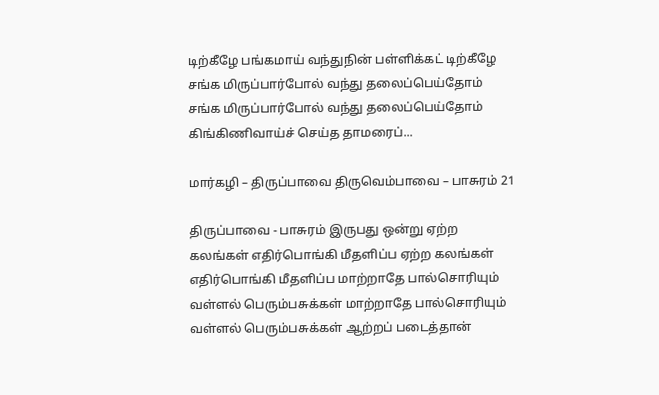டிற்கீழே பங்கமாய் வந்துநின் பள்ளிக்கட் டிற்கீழே சங்க மிருப்பார்போல் வந்து தலைப்பெய்தோம் சங்க மிருப்பார்போல் வந்து தலைப்பெய்தோம் கிங்கிணிவாய்ச் செய்த தாமரைப்...

மார்கழி – திருப்பாவை திருவெம்பாவை – பாசுரம் 21

திருப்பாவை - பாசுரம் இருபது ஒன்று ஏற்ற கலங்கள் எதிர்பொங்கி மீதளிப்ப ஏற்ற கலங்கள் எதிர்பொங்கி மீதளிப்ப மாற்றாதே பால்சொரியும் வள்ளல் பெரும்பசுக்கள் மாற்றாதே பால்சொரியும் வள்ளல் பெரும்பசுக்கள் ஆற்றப் படைத்தான்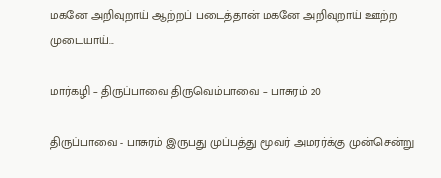மகனே அறிவுறாய் ஆற்றப் படைத்தான் மகனே அறிவுறாய் ஊற்ற முடையாய்...

மார்கழி – திருப்பாவை திருவெம்பாவை – பாசுரம் 20

திருப்பாவை - பாசுரம் இருபது முப்பத்து மூவர் அமரர்க்கு முன்சென்று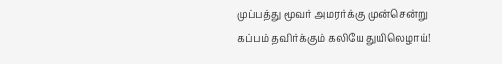முப்பத்து மூவர் அமரர்க்கு முன்சென்று கப்பம் தவிர்க்கும் கலியே துயிலெழாய்!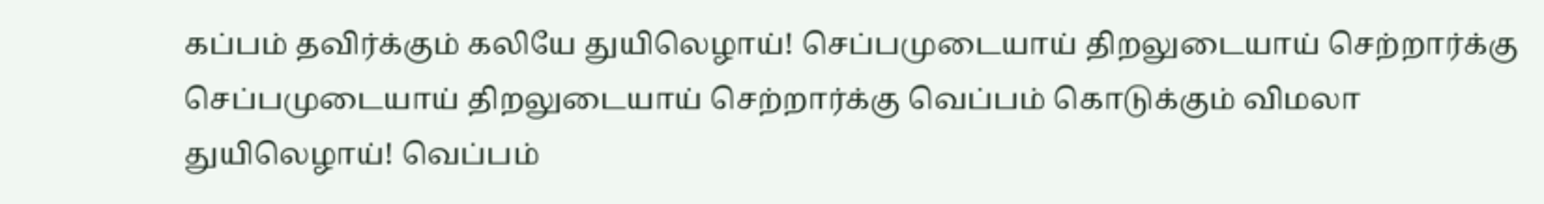கப்பம் தவிர்க்கும் கலியே துயிலெழாய்! செப்பமுடையாய் திறலுடையாய் செற்றார்க்கு செப்பமுடையாய் திறலுடையாய் செற்றார்க்கு வெப்பம் கொடுக்கும் விமலா துயிலெழாய்! வெப்பம்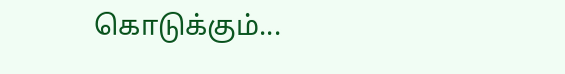கொடுக்கும்...